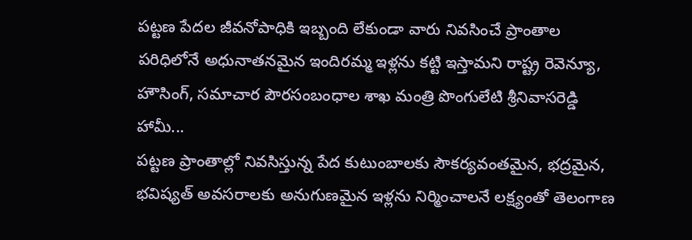పట్టణ పేదల జీవనోపాధికి ఇబ్బంది లేకుండా వారు నివసించే ప్రాంతాల పరిధిలోనే అధునాతనమైన ఇందిరమ్మ ఇళ్లను కట్టి ఇస్తామని రాష్ట్ర రెవెన్యూ, హౌసింగ్, సమాచార పౌరసంబంధాల శాఖ మంత్రి పొంగులేటి శ్రీనివాసరెడ్డి హామీ...
పట్టణ ప్రాంతాల్లో నివసిస్తున్న పేద కుటుంబాలకు సౌకర్యవంతమైన, భద్రమైన, భవిష్యత్ అవసరాలకు అనుగుణమైన ఇళ్లను నిర్మించాలనే లక్ష్యంతో తెలంగాణ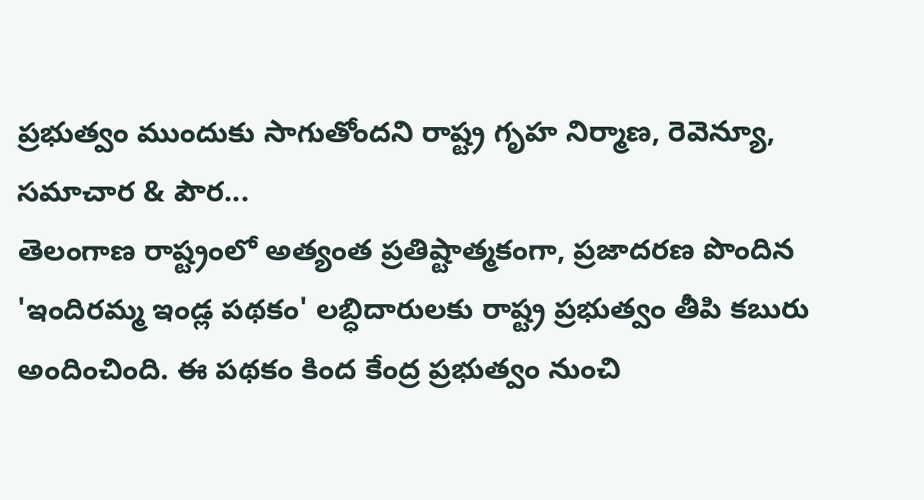ప్రభుత్వం ముందుకు సాగుతోందని రాష్ట్ర గృహ నిర్మాణ, రెవెన్యూ, సమాచార & పౌర...
తెలంగాణ రాష్ట్రంలో అత్యంత ప్రతిష్టాత్మకంగా, ప్రజాదరణ పొందిన 'ఇందిరమ్మ ఇండ్ల పథకం' లబ్ధిదారులకు రాష్ట్ర ప్రభుత్వం తీపి కబురు అందించింది. ఈ పథకం కింద కేంద్ర ప్రభుత్వం నుంచి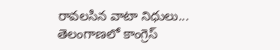రావలసిన వాటా నిధులు...
తెలంగాణలో కాంగ్రెస్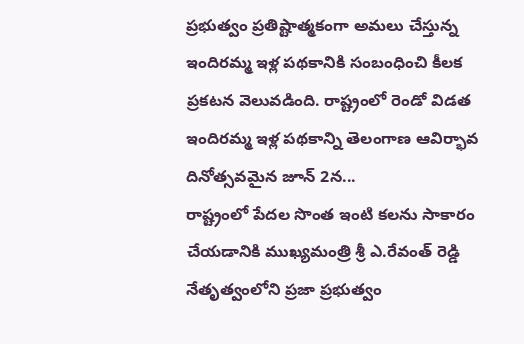ప్రభుత్వం ప్రతిష్టాత్మకంగా అమలు చేస్తున్న ఇందిరమ్మ ఇళ్ల పథకానికి సంబంధించి కీలక ప్రకటన వెలువడింది. రాష్ట్రంలో రెండో విడత ఇందిరమ్మ ఇళ్ల పథకాన్ని తెలంగాణ ఆవిర్భావ దినోత్సవమైన జూన్ 2న...
రాష్ట్రంలో పేదల సొంత ఇంటి కలను సాకారం చేయడానికి ముఖ్యమంత్రి శ్రీ ఎ.రేవంత్ రెడ్డి నేతృత్వంలోని ప్రజా ప్రభుత్వం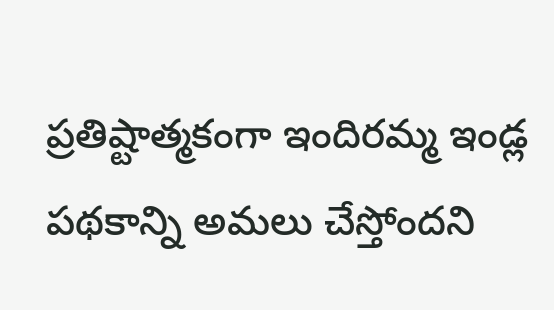ప్రతిష్టాత్మకంగా ఇందిరమ్మ ఇండ్ల పథకాన్ని అమలు చేస్తోందని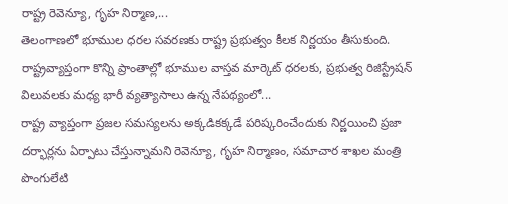రాష్ట్ర రెవెన్యూ, గృహ నిర్మాణ,...
తెలంగాణలో భూముల ధరల సవరణకు రాష్ట్ర ప్రభుత్వం కీలక నిర్ణయం తీసుకుంది. రాష్ట్రవ్యాప్తంగా కొన్ని ప్రాంతాల్లో భూముల వాస్తవ మార్కెట్ ధరలకు, ప్రభుత్వ రిజిస్ట్రేషన్ విలువలకు మధ్య భారీ వ్యత్యాసాలు ఉన్న నేపథ్యంలో...
రాష్ట్ర వ్యాప్తంగా ప్రజల సమస్యలను అక్కడికక్కడే పరిష్కరించేందుకు నిర్ణయించి ప్రజా దర్భార్లను ఏర్పాటు చేస్తున్నామని రెవెన్యూ, గృహ నిర్మాణం, సమాచార శాఖల మంత్రి పొంగులేటి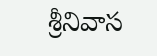శ్రీనివాస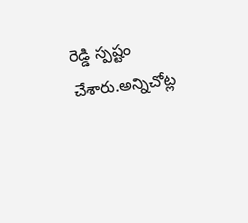రెడ్డి స్పష్టం చేశారు.అన్నిచోట్ల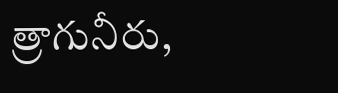త్రాగునీరు,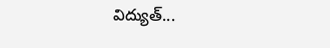విద్యుత్...